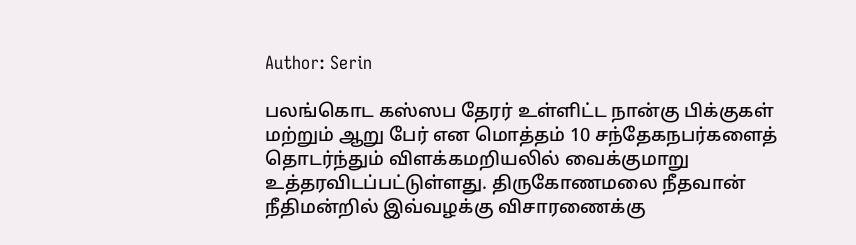Author: Serin

பலங்கொட கஸ்ஸப தேரர் உள்ளிட்ட நான்கு பிக்குகள் மற்றும் ஆறு பேர் என மொத்தம் 10 சந்தேகநபர்களைத் தொடர்ந்தும் விளக்கமறியலில் வைக்குமாறு உத்தரவிடப்பட்டுள்ளது. திருகோணமலை நீதவான் நீதிமன்றில் இவ்வழக்கு விசாரணைக்கு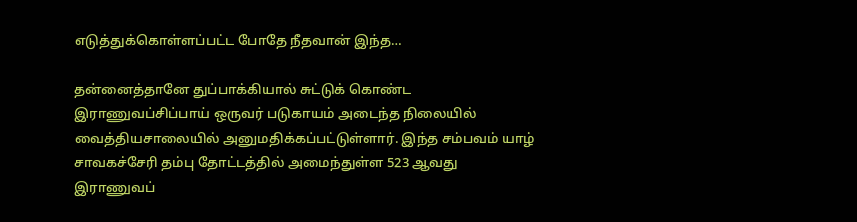எடுத்துக்கொள்ளப்பட்ட போதே நீதவான் இந்த…

தன்னைத்தானே துப்பாக்கியால் சுட்டுக் கொண்ட இராணுவப்சிப்பாய் ஒருவர் படுகாயம் அடைந்த நிலையில் வைத்தியசாலையில் அனுமதிக்கப்பட்டுள்ளார். இந்த சம்பவம் யாழ் சாவகச்சேரி தம்பு தோட்டத்தில் அமைந்துள்ள 523 ஆவது இராணுவப்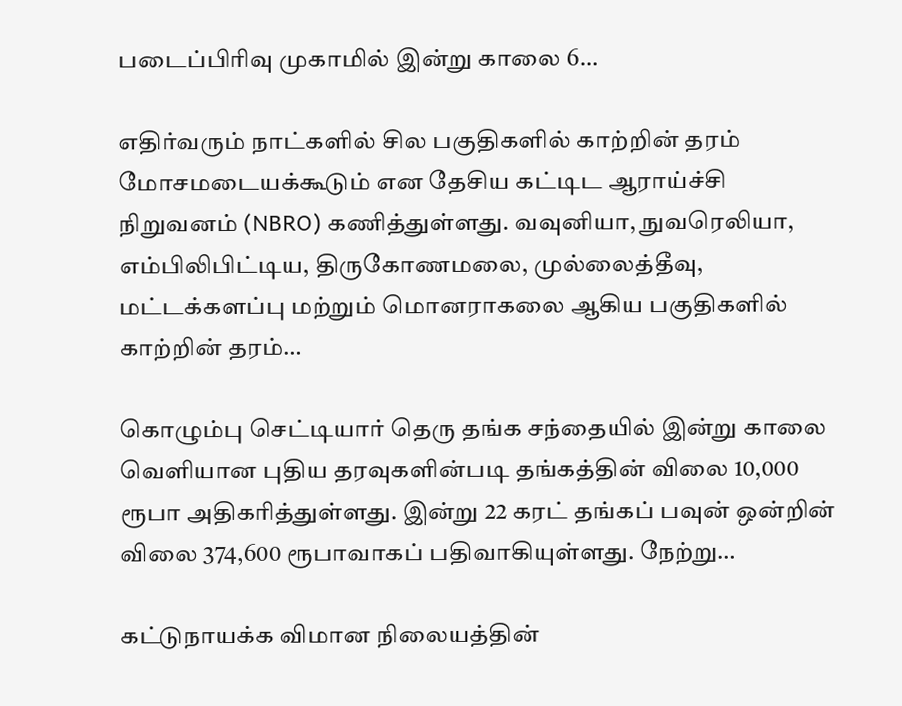படைப்பிரிவு முகாமில் இன்று காலை 6…

எதிர்வரும் நாட்களில் சில பகுதிகளில் காற்றின் தரம் மோசமடையக்கூடும் என தேசிய கட்டிட ஆராய்ச்சி நிறுவனம் (NBRO) கணித்துள்ளது. வவுனியா, நுவரெலியா, எம்பிலிபிட்டிய, திருகோணமலை, முல்லைத்தீவு, மட்டக்களப்பு மற்றும் மொனராகலை ஆகிய பகுதிகளில் காற்றின் தரம்…

கொழும்பு செட்டியார் தெரு தங்க சந்தையில் இன்று காலை வெளியான புதிய தரவுகளின்படி தங்கத்தின் விலை 10,000 ரூபா அதிகரித்துள்ளது. இன்று 22 கரட் தங்கப் பவுன் ஒன்றின் விலை 374,600 ரூபாவாகப் பதிவாகியுள்ளது. நேற்று…

கட்டுநாயக்க விமான நிலையத்தின்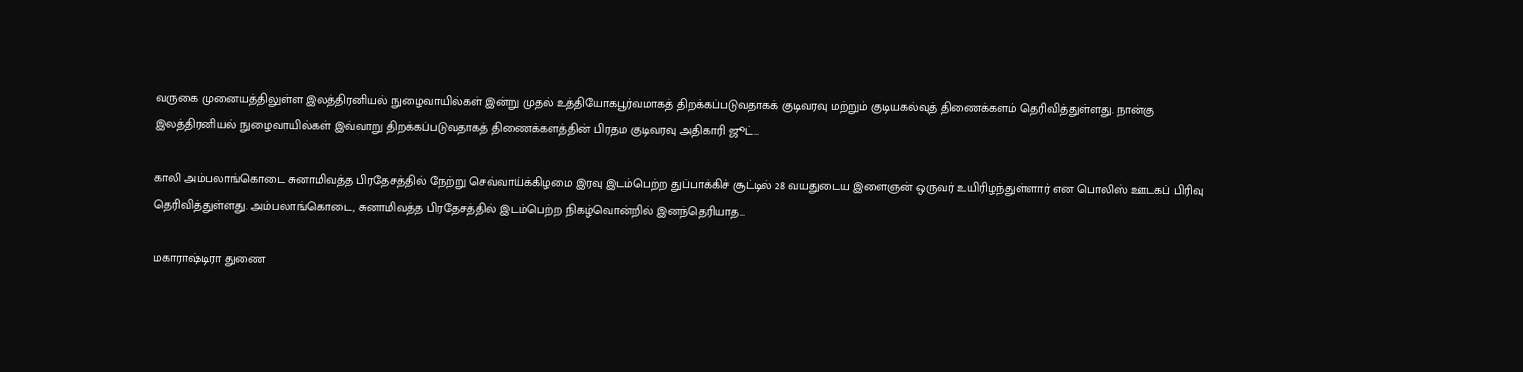வருகை முனையத்திலுள்ள இலத்திரனியல் நுழைவாயில்கள் இன்று முதல் உத்தியோகபூர்வமாகத் திறக்கப்படுவதாகக் குடிவரவு மற்றும் குடியகல்வுத் திணைக்களம் தெரிவித்துள்ளது. நான்கு இலத்திரனியல் நுழைவாயில்கள் இவ்வாறு திறக்கப்படுவதாகத் திணைக்களத்தின் பிரதம குடிவரவு அதிகாரி ஜூட்…

காலி அம்பலாங்கொடை சுனாமிவத்த பிரதேசத்தில் நேற்று செவ்வாய்க்கிழமை இரவு இடம்பெற்ற துப்பாக்கிச் சூட்டில் 28 வயதுடைய இளைஞன் ஒருவர் உயிரிழந்துள்ளார் என பொலிஸ் ஊடகப் பிரிவு தெரிவித்துள்ளது. அம்பலாங்கொடை, சுனாமிவத்த பிரதேசத்தில் இடம்பெற்ற நிகழ்வொன்றில் இனந்தெரியாத…

மகாராஷ்டிரா துணை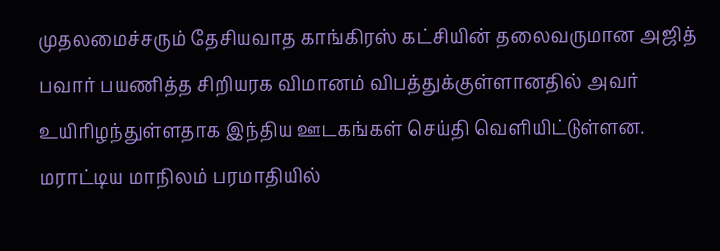முதலமைச்சரும் தேசியவாத காங்கிரஸ் கட்சியின் தலைவருமான அஜித் பவார் பயணித்த சிறியரக விமானம் விபத்துக்குள்ளானதில் அவர் உயிரிழந்துள்ளதாக இந்திய ஊடகங்கள் செய்தி வெளியிட்டுள்ளன.  மராட்டிய மாநிலம் பரமாதியில்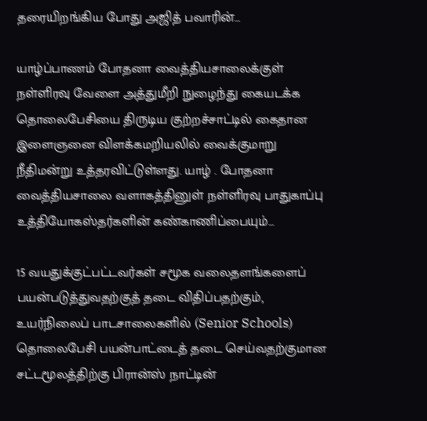தரையிறங்கிய போது அஜித் பவாரின்…

யாழ்ப்பாணம் போதனா வைத்தியசாலைக்குள் நள்ளிரவு வேளை அத்துமீறி நுழைந்து கையடக்க தொலைபேசியை திருடிய குற்றச்சாட்டில் கைதான இளைஞனை விளக்கமறியலில் வைக்குமாறு நீதிமன்று உத்தரவிட்டுள்ளது. யாழ் . போதனா வைத்தியசாலை வளாகத்தினுள் நள்ளிரவு பாதுகாப்பு உத்தியோகஸ்தர்களின் கண்காணிப்பையும்…

15 வயதுக்குட்பட்டவர்கள் சமூக வலைதளங்களைப் பயன்படுத்துவதற்குத் தடை விதிப்பதற்கும், உயர்நிலைப் பாடசாலைகளில் (Senior Schools) தொலைபேசி பயன்பாட்டைத் தடை செய்வதற்குமான சட்டமூலத்திற்கு பிரான்ஸ் நாட்டின்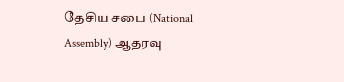தேசிய சபை (National Assembly) ஆதரவு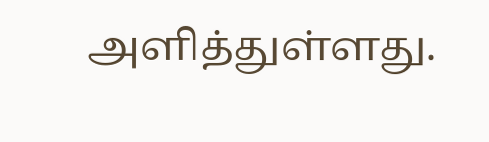அளித்துள்ளது.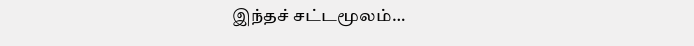இந்தச் சட்டமூலம்…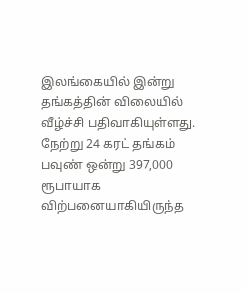இலங்கையில் இன்று தங்கத்தின் விலையில் வீழ்ச்சி பதிவாகியுள்ளது. நேற்று 24 கரட் தங்கம் பவுண் ஒன்று 397,000 ரூபாயாக விற்பனையாகியிருந்த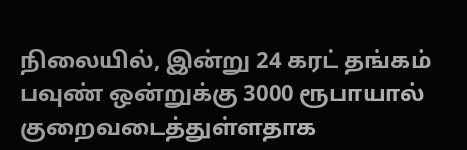நிலையில், இன்று 24 கரட் தங்கம் பவுண் ஒன்றுக்கு 3000 ரூபாயால் குறைவடைத்துள்ளதாக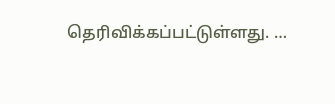தெரிவிக்கப்பட்டுள்ளது. …